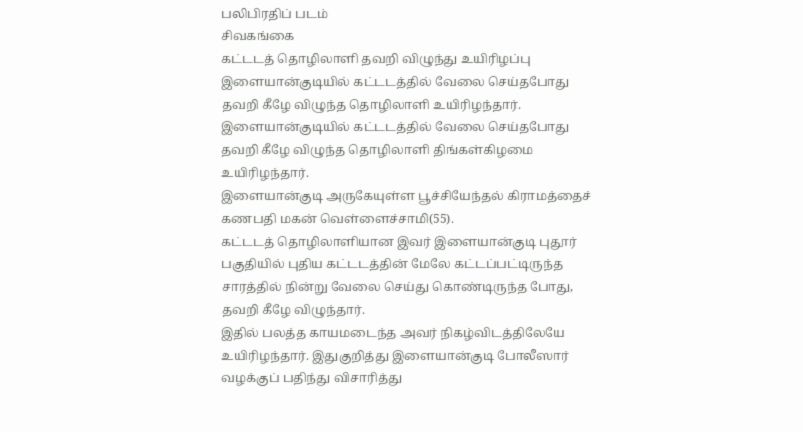பலிபிரதிப் படம்
சிவகங்கை
கட்டடத் தொழிலாளி தவறி விழுந்து உயிரிழப்பு
இளையான்குடியில் கட்டடத்தில் வேலை செய்தபோது தவறி கீழே விழுந்த தொழிலாளி உயிரிழந்தார்.
இளையான்குடியில் கட்டடத்தில் வேலை செய்தபோது தவறி கீழே விழுந்த தொழிலாளி திங்கள்கிழமை உயிரிழந்தார்.
இளையான்குடி அருகேயுள்ள பூச்சியேந்தல் கிராமத்தைச் கணபதி மகன் வெள்ளைச்சாமி(55).
கட்டடத் தொழிலாளியான இவர் இளையான்குடி புதூர் பகுதியில் புதிய கட்டடத்தின் மேலே கட்டப்பட்டிருந்த சாரத்தில் நின்று வேலை செய்து கொண்டிருந்த போது, தவறி கீழே விழுந்தார்.
இதில் பலத்த காயமடைந்த அவர் நிகழ்விடத்திலேயே உயிரிழந்தார். இதுகுறித்து இளையான்குடி போலீஸார் வழக்குப் பதிந்து விசாரித்து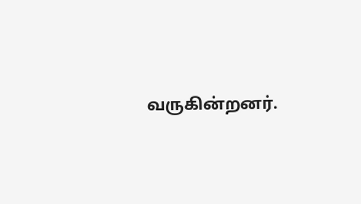வருகின்றனர்.